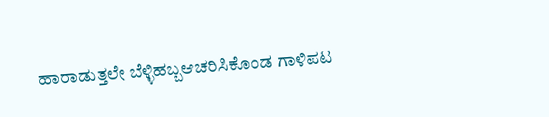ಹಾರಾಡುತ್ತಲೇ ಬೆಳ್ಳಿಹಬ್ಬಆಚರಿಸಿಕೊಂಡ ಗಾಳಿಪಟ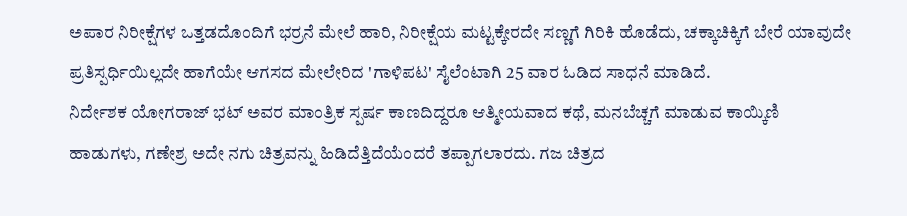ಅಪಾರ ನಿರೀಕ್ಷೆಗಳ ಒತ್ತಡದೊಂದಿಗೆ ಭರ್ರನೆ ಮೇಲೆ ಹಾರಿ, ನಿರೀಕ್ಷೆಯ ಮಟ್ಟಕ್ಕೇರದೇ ಸಣ್ಣಗೆ ಗಿರಿಕಿ ಹೊಡೆದು, ಚಕ್ಕಾಚಿಕ್ಕಿಗೆ ಬೇರೆ ಯಾವುದೇ ಪ್ರತಿಸ್ಪರ್ಧಿಯಿಲ್ಲದೇ ಹಾಗೆಯೇ ಆಗಸದ ಮೇಲೇರಿದ 'ಗಾಳಿಪಟ' ಸೈಲೆಂಟಾಗಿ 25 ವಾರ ಓಡಿದ ಸಾಧನೆ ಮಾಡಿದೆ.
ನಿರ್ದೇಶಕ ಯೋಗರಾಜ್ ಭಟ್ ಅವರ ಮಾಂತ್ರಿಕ ಸ್ಪರ್ಷ ಕಾಣದಿದ್ದರೂ ಆತ್ಮೀಯವಾದ ಕಥೆ, ಮನಬೆಚ್ಚಗೆ ಮಾಡುವ ಕಾಯ್ಕಿಣಿ ಹಾಡುಗಳು, ಗಣೇಶ್ರ ಅದೇ ನಗು ಚಿತ್ರವನ್ನು ಹಿಡಿದೆತ್ತಿದೆಯೆಂದರೆ ತಪ್ಪಾಗಲಾರದು. ಗಜ ಚಿತ್ರದ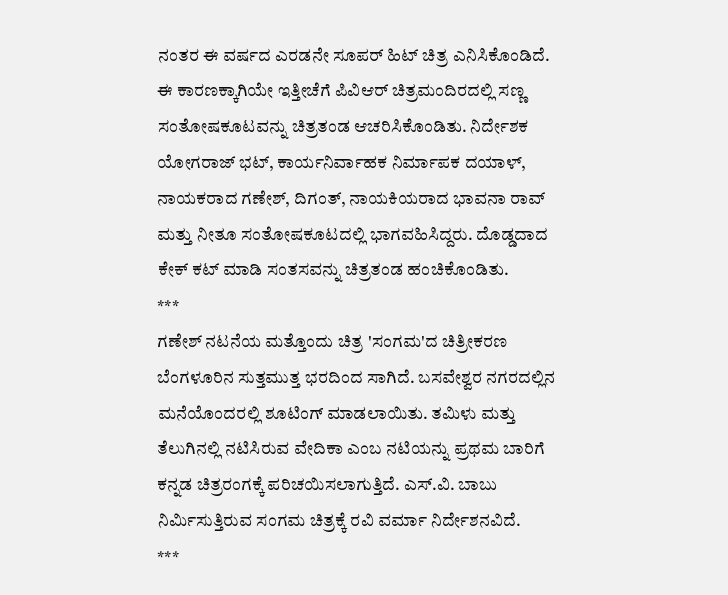ನಂತರ ಈ ವರ್ಷದ ಎರಡನೇ ಸೂಪರ್ ಹಿಟ್ ಚಿತ್ರ ಎನಿಸಿಕೊಂಡಿದೆ.
ಈ ಕಾರಣಕ್ಕಾಗಿಯೇ ಇತ್ತೀಚೆಗೆ ಪಿವಿಆರ್ ಚಿತ್ರಮಂದಿರದಲ್ಲಿ ಸಣ್ಣ ಸಂತೋಷಕೂಟವನ್ನು ಚಿತ್ರತಂಡ ಆಚರಿಸಿಕೊಂಡಿತು. ನಿರ್ದೇಶಕ ಯೋಗರಾಜ್ ಭಟ್, ಕಾರ್ಯನಿರ್ವಾಹಕ ನಿರ್ಮಾಪಕ ದಯಾಳ್, ನಾಯಕರಾದ ಗಣೇಶ್, ದಿಗಂತ್, ನಾಯಕಿಯರಾದ ಭಾವನಾ ರಾವ್ ಮತ್ತು ನೀತೂ ಸಂತೋಷಕೂಟದಲ್ಲಿ ಭಾಗವಹಿಸಿದ್ದರು. ದೊಡ್ಡದಾದ ಕೇಕ್ ಕಟ್ ಮಾಡಿ ಸಂತಸವನ್ನು ಚಿತ್ರತಂಡ ಹಂಚಿಕೊಂಡಿತು.
***
ಗಣೇಶ್ ನಟನೆಯ ಮತ್ತೊಂದು ಚಿತ್ರ 'ಸಂಗಮ'ದ ಚಿತ್ರೀಕರಣ ಬೆಂಗಳೂರಿನ ಸುತ್ತಮುತ್ತ ಭರದಿಂದ ಸಾಗಿದೆ. ಬಸವೇಶ್ವರ ನಗರದಲ್ಲಿನ ಮನೆಯೊಂದರಲ್ಲಿ ಶೂಟಿಂಗ್ ಮಾಡಲಾಯಿತು. ತಮಿಳು ಮತ್ತು ತೆಲುಗಿನಲ್ಲಿ ನಟಿಸಿರುವ ವೇದಿಕಾ ಎಂಬ ನಟಿಯನ್ನು ಪ್ರಥಮ ಬಾರಿಗೆ ಕನ್ನಡ ಚಿತ್ರರಂಗಕ್ಕೆ ಪರಿಚಯಿಸಲಾಗುತ್ತಿದೆ. ಎಸ್.ವಿ. ಬಾಬು ನಿರ್ಮಿಸುತ್ತಿರುವ ಸಂಗಮ ಚಿತ್ರಕ್ಕೆ ರವಿ ವರ್ಮಾ ನಿರ್ದೇಶನವಿದೆ.
***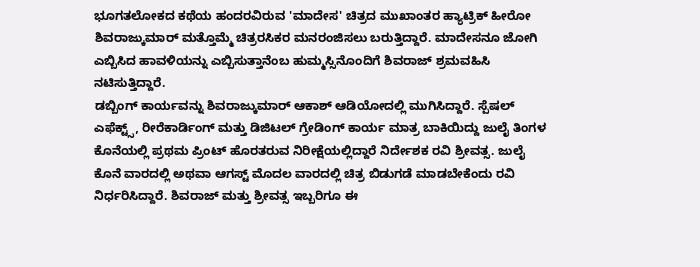ಭೂಗತಲೋಕದ ಕಥೆಯ ಹಂದರವಿರುವ 'ಮಾದೇಸ' ಚಿತ್ರದ ಮುಖಾಂತರ ಹ್ಯಾಟ್ರಿಕ್ ಹೀರೋ ಶಿವರಾಜ್ಕುಮಾರ್ ಮತ್ತೊಮ್ಮೆ ಚಿತ್ರರಸಿಕರ ಮನರಂಜಿಸಲು ಬರುತ್ತಿದ್ದಾರೆ. ಮಾದೇಸನೂ ಜೋಗಿ ಎಬ್ಬಿಸಿದ ಹಾವಳಿಯನ್ನು ಎಬ್ಬಿಸುತ್ತಾನೆಂಬ ಹುಮ್ಮಸ್ಸಿನೊಂದಿಗೆ ಶಿವರಾಜ್ ಶ್ರಮವಹಿಸಿ ನಟಿಸುತ್ತಿದ್ದಾರೆ.
ಡಬ್ಬಿಂಗ್ ಕಾರ್ಯವನ್ನು ಶಿವರಾಜ್ಕುಮಾರ್ ಆಕಾಶ್ ಆಡಿಯೋದಲ್ಲಿ ಮುಗಿಸಿದ್ದಾರೆ. ಸ್ಪೆಷಲ್ ಎಫೆಕ್ಟ್ಸ್, ರೀರೆಕಾರ್ಡಿಂಗ್ ಮತ್ತು ಡಿಜಿಟಲ್ ಗ್ರೇಡಿಂಗ್ ಕಾರ್ಯ ಮಾತ್ರ ಬಾಕಿಯಿದ್ದು ಜುಲೈ ತಿಂಗಳ ಕೊನೆಯಲ್ಲಿ ಪ್ರಥಮ ಪ್ರಿಂಟ್ ಹೊರತರುವ ನಿರೀಕ್ಷೆಯಲ್ಲಿದ್ದಾರೆ ನಿರ್ದೇಶಕ ರವಿ ಶ್ರೀವತ್ಸ. ಜುಲೈ ಕೊನೆ ವಾರದಲ್ಲಿ ಅಥವಾ ಆಗಸ್ಟ್ ಮೊದಲ ವಾರದಲ್ಲಿ ಚಿತ್ರ ಬಿಡುಗಡೆ ಮಾಡಬೇಕೆಂದು ರವಿ ನಿರ್ಧರಿಸಿದ್ದಾರೆ. ಶಿವರಾಜ್ ಮತ್ತು ಶ್ರೀವತ್ಸ ಇಬ್ಬರಿಗೂ ಈ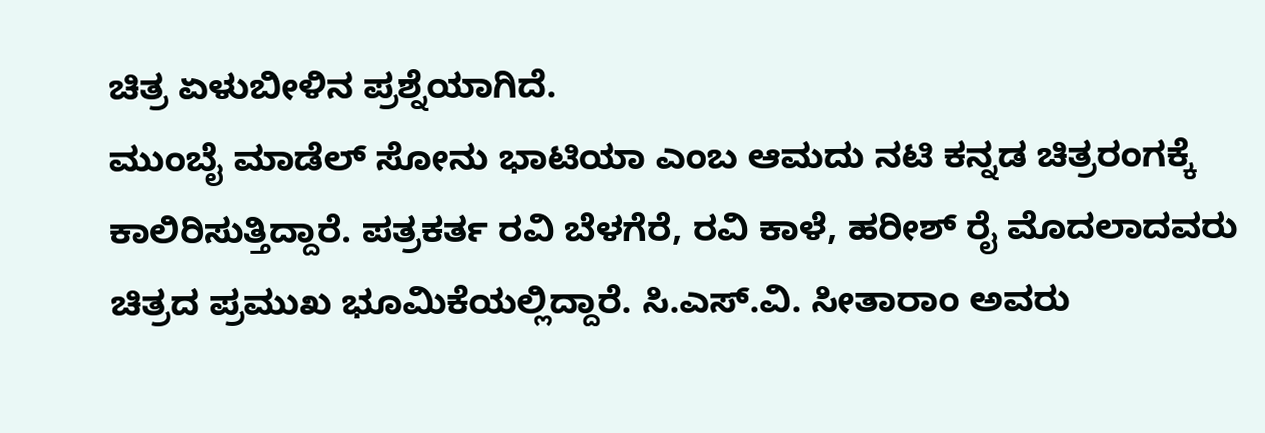ಚಿತ್ರ ಏಳುಬೀಳಿನ ಪ್ರಶ್ನೆಯಾಗಿದೆ.
ಮುಂಬೈ ಮಾಡೆಲ್ ಸೋನು ಭಾಟಿಯಾ ಎಂಬ ಆಮದು ನಟಿ ಕನ್ನಡ ಚಿತ್ರರಂಗಕ್ಕೆ ಕಾಲಿರಿಸುತ್ತಿದ್ದಾರೆ. ಪತ್ರಕರ್ತ ರವಿ ಬೆಳಗೆರೆ, ರವಿ ಕಾಳೆ, ಹರೀಶ್ ರೈ ಮೊದಲಾದವರು ಚಿತ್ರದ ಪ್ರಮುಖ ಭೂಮಿಕೆಯಲ್ಲಿದ್ದಾರೆ. ಸಿ.ಎಸ್.ವಿ. ಸೀತಾರಾಂ ಅವರು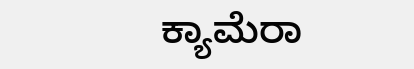ಕ್ಯಾಮೆರಾ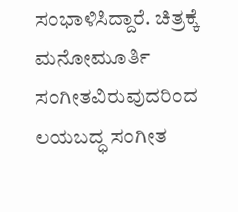ಸಂಭಾಳಿಸಿದ್ದಾರೆ. ಚಿತ್ರಕ್ಕೆ ಮನೋಮೂರ್ತಿ ಸಂಗೀತವಿರುವುದರಿಂದ ಲಯಬದ್ಧ ಸಂಗೀತ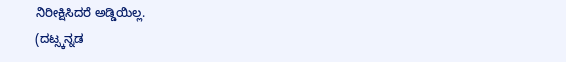ನಿರೀಕ್ಷಿಸಿದರೆ ಅಡ್ಡಿಯಿಲ್ಲ.
(ದಟ್ಸ್ಕನ್ನಡ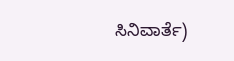ಸಿನಿವಾರ್ತೆ)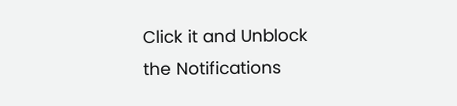Click it and Unblock the Notifications